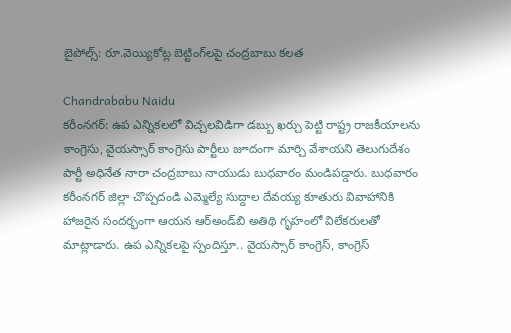బైపోల్స్: రూ.వెయ్యికోట్ల బెట్టింగ్‌లపై చంద్రబాబు కలత

Chandrababu Naidu
కరీంనగర్: ఉప ఎన్నికలలో విచ్చలవిడిగా డబ్బు ఖర్చు పెట్టి రాష్ట్ర రాజకీయాలను కాంగ్రెసు, వైయస్సార్ కాంగ్రెసు పార్టీలు జూదంగా మార్చి వేశాయని తెలుగుదేశం పార్టీ అధినేత నారా చంద్రబాబు నాయుడు బుధవారం మండిపడ్డారు. బుధవారం కరీంనగర్ జిల్లా చొప్పదండి ఎమ్మెల్యే సుద్దాల దేవయ్య కూతురు వివాహానికి హాజరైన సందర్భంగా ఆయన ఆర్అండ్‌బి అతిథి గృహంలో విలేకరులతో మాట్లాడారు. ఉప ఎన్నికలపై స్పందిస్తూ.. వైయస్సార్ కాంగ్రెస్, కాంగ్రెస్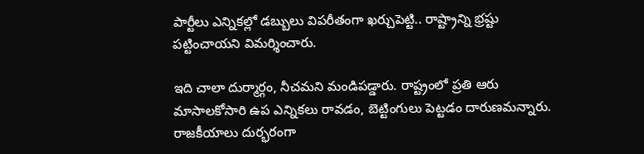పార్టీలు ఎన్నికల్లో డబ్బులు విపరీతంగా ఖర్చుపెట్టి.. రాష్ట్రాన్ని భ్రష్టు పట్టించాయని విమర్శించారు.

ఇది చాలా దుర్మార్గం, నీచమని మండిపడ్డారు. రాష్ట్రంలో ప్రతి ఆరు మాసాలకోసారి ఉప ఎన్నికలు రావడం, బెట్టింగులు పెట్టడం దారుణమన్నారు. రాజకీయాలు దుర్భరంగా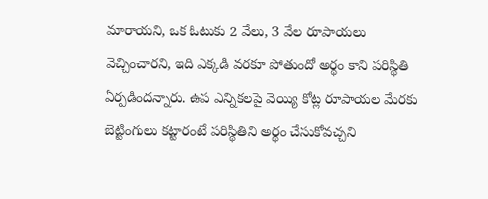మారాయని, ఒక ఓటుకు 2 వేలు, 3 వేల రూపాయలు వెచ్చించారని, ఇది ఎక్కడి వరకూ పోతుందో అర్థం కాని పరిస్థితి ఏర్పడిందన్నారు. ఉప ఎన్నికలపై వెయ్యి కోట్ల రూపాయల మేరకు బెట్టింగులు కట్టారంటే పరిస్థితిని అర్థం చేసుకోవచ్చని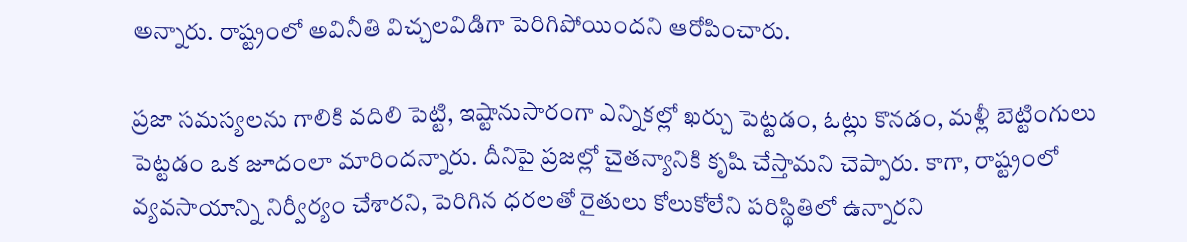అన్నారు. రాష్ట్రంలో అవినీతి విచ్చలవిడిగా పెరిగిపోయిందని ఆరోపించారు.

ప్రజా సమస్యలను గాలికి వదిలి పెట్టి, ఇష్టానుసారంగా ఎన్నికల్లో ఖర్చు పెట్టడం, ఓట్లు కొనడం, మళ్లీ బెట్టింగులు పెట్టడం ఒక జూదంలా మారిందన్నారు. దీనిపై ప్రజల్లో చైతన్యానికి కృషి చేస్తామని చెప్పారు. కాగా, రాష్ట్రంలో వ్యవసాయాన్ని నిర్వీర్యం చేశారని, పెరిగిన ధరలతో రైతులు కోలుకోలేని పరిస్థితిలో ఉన్నారని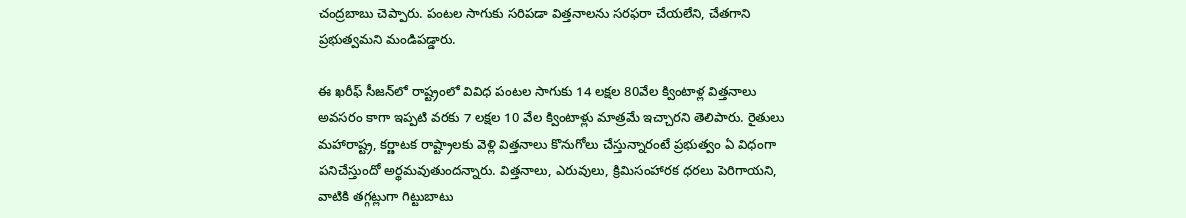చంద్రబాబు చెప్పారు. పంటల సాగుకు సరిపడా విత్తనాలను సరఫరా చేయలేని, చేతగాని ప్రభుత్వమని మండిపడ్డారు.

ఈ ఖరీఫ్ సీజన్‌లో రాష్ట్రంలో వివిధ పంటల సాగుకు 14 లక్షల 80వేల క్వింటాళ్ల విత్తనాలు అవసరం కాగా ఇప్పటి వరకు 7 లక్షల 10 వేల క్వింటాళ్లు మాత్రమే ఇచ్చారని తెలిపారు. రైతులు మహారాష్ట్ర, కర్ణాటక రాష్ట్రాలకు వెళ్లి విత్తనాలు కొనుగోలు చేస్తున్నారంటే ప్రభుత్వం ఏ విధంగా పనిచేస్తుందో అర్థమవుతుందన్నారు. విత్తనాలు, ఎరువులు, క్రిమిసంహారక ధరలు పెరిగాయని, వాటికి తగ్గట్లుగా గిట్టుబాటు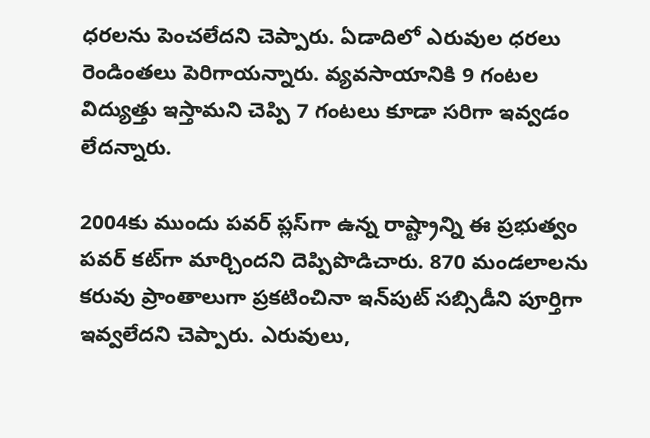ధరలను పెంచలేదని చెప్పారు. ఏడాదిలో ఎరువుల ధరలు రెండింతలు పెరిగాయన్నారు. వ్యవసాయానికి 9 గంటల విద్యుత్తు ఇస్తామని చెప్పి 7 గంటలు కూడా సరిగా ఇవ్వడం లేదన్నారు.

2004కు ముందు పవర్ ప్లస్‌గా ఉన్న రాష్ట్రాన్ని ఈ ప్రభుత్వం పవర్ కట్‌గా మార్చిందని దెప్పిపొడిచారు. 870 మండలాలను కరువు ప్రాంతాలుగా ప్రకటించినా ఇన్‌పుట్ సబ్సిడీని పూర్తిగా ఇవ్వలేదని చెప్పారు. ఎరువులు,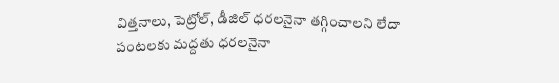విత్తనాలు, పెట్రోల్, డీజిల్ ధరలనైనా తగ్గించాలని లేదా పంటలకు మద్దతు ధరలనైనా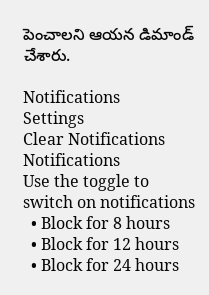పెంచాలని ఆయన డిమాండ్ చేశారు.

Notifications
Settings
Clear Notifications
Notifications
Use the toggle to switch on notifications
  • Block for 8 hours
  • Block for 12 hours
  • Block for 24 hours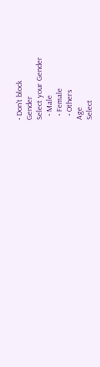• Don't block
Gender
Select your Gender
  • Male
  • Female
  • Others
Age
Select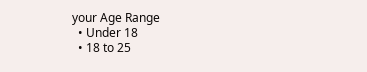your Age Range
  • Under 18
  • 18 to 25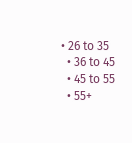• 26 to 35
  • 36 to 45
  • 45 to 55
  • 55+